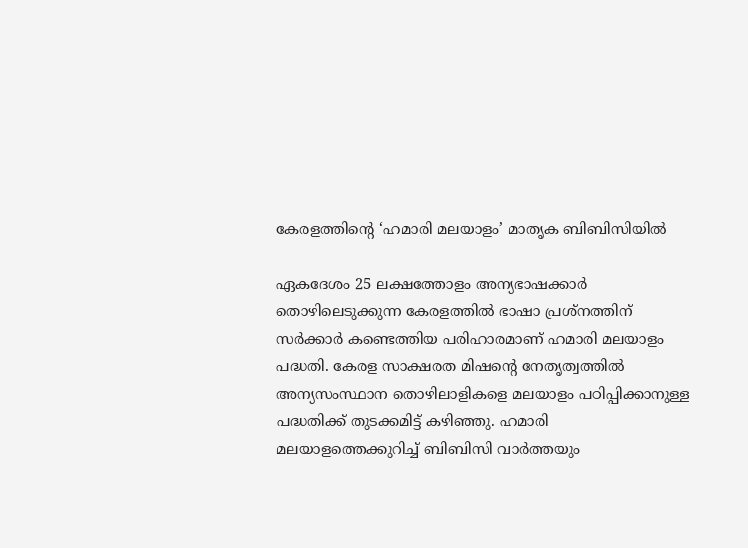കേരളത്തിന്‍റെ ‘ഹമാരി മലയാളം’ മാതൃക ബിബിസിയില്‍

ഏകദേശം 25 ലക്ഷത്തോളം അന്യഭാഷക്കാര്‍ തൊഴിലെടുക്കുന്ന കേരളത്തില്‍ ഭാഷാ പ്രശ്‌നത്തിന് സര്‍ക്കാര്‍ കണ്ടെത്തിയ പരിഹാരമാണ് ഹമാരി മലയാളം പദ്ധതി. കേരള സാക്ഷരത മിഷന്റെ നേതൃത്വത്തില്‍ അന്യസംസ്ഥാന തൊഴിലാളികളെ മലയാളം പഠിപ്പിക്കാനുള്ള പദ്ധതിക്ക് തുടക്കമിട്ട് കഴിഞ്ഞു. ഹമാരി മലയാളത്തെക്കുറിച്ച് ബിബിസി വാര്‍ത്തയും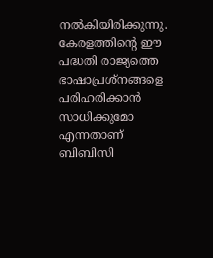നല്‍കിയിരിക്കുന്നു. കേരളത്തിന്റെ ഈ പദ്ധതി രാജ്യത്തെ ഭാഷാപ്രശ്‌നങ്ങളെ പരിഹരിക്കാന്‍ സാധിക്കുമോ എന്നതാണ് ബിബിസി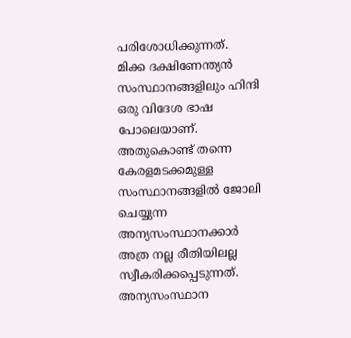പരിശോധിക്കുന്നത്. മിക്ക ദക്ഷിണേന്ത്യന്‍ സംസ്ഥാനങ്ങളിലും ഹിന്ദി ഒരു വിദേശ ഭാഷ പോലെയാണ്. അതുകൊണ്ട് തന്നെ കേരളമടക്കമുള്ള സംസ്ഥാനങ്ങളില്‍ ജോലി ചെയ്യുന്ന അന്യസംസ്ഥാനക്കാര്‍ അത്ര നല്ല രീതിയിലല്ല സ്വീകരിക്കപ്പെടുന്നത്. അന്യസംസ്ഥാന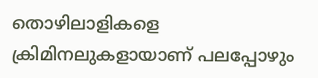തൊഴിലാളികളെ ക്രിമിനലുകളായാണ് പലപ്പോഴും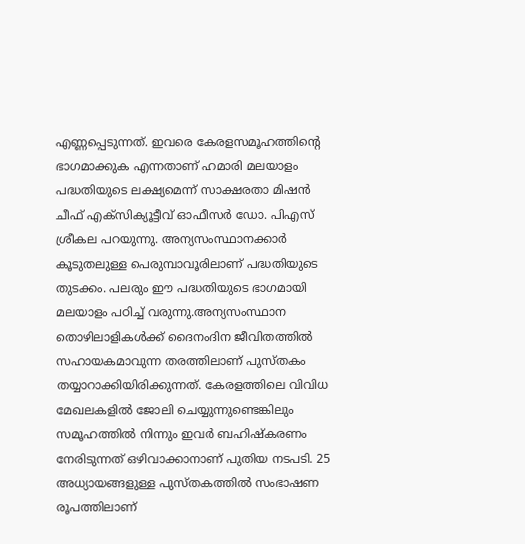എണ്ണപ്പെടുന്നത്. ഇവരെ കേരളസമൂഹത്തിന്റെ ഭാഗമാക്കുക എന്നതാണ് ഹമാരി മലയാളം പദ്ധതിയുടെ ലക്ഷ്യമെന്ന് സാക്ഷരതാ മിഷന്‍ ചീഫ് എക്‌സിക്യൂട്ടീവ് ഓഫീസര്‍ ഡോ. പിഎസ് ശ്രീകല പറയുന്നു. അന്യസംസ്ഥാനക്കാര്‍ കൂടുതലുള്ള പെരുമ്പാവൂരിലാണ് പദ്ധതിയുടെ തുടക്കം. പലരും ഈ പദ്ധതിയുടെ ഭാഗമായി മലയാളം പഠിച്ച് വരുന്നു.അന്യസംസ്ഥാന തൊഴിലാളികള്‍ക്ക് ദൈനംദിന ജീവിതത്തില്‍ സഹായകമാവുന്ന തരത്തിലാണ് പുസ്തകം തയ്യാറാക്കിയിരിക്കുന്നത്. കേരളത്തിലെ വിവിധ മേഖലകളില്‍ ജോലി ചെയ്യുന്നുണ്ടെങ്കിലും സമൂഹത്തില്‍ നിന്നും ഇവര്‍ ബഹിഷ്‌കരണം നേരിടുന്നത് ഒഴിവാക്കാനാണ് പുതിയ നടപടി. 25 അധ്യായങ്ങളുള്ള പുസ്തകത്തില്‍ സംഭാഷണ രൂപത്തിലാണ്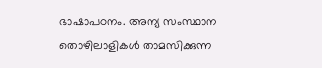ഭാഷാപഠനം. അന്യ സംസ്ഥാന തൊഴിലാളികള്‍ താമസിക്കുന്ന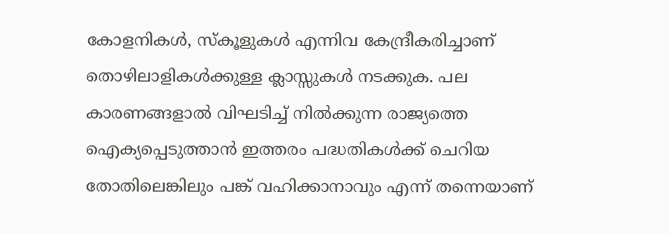കോളനികള്‍, സ്‌കൂളുകള്‍ എന്നിവ കേന്ദ്രീകരിച്ചാണ് തൊഴിലാളികള്‍ക്കുള്ള ക്ലാസ്സുകള്‍ നടക്കുക. പല കാരണങ്ങളാല്‍ വിഘടിച്ച് നില്‍ക്കുന്ന രാജ്യത്തെ ഐക്യപ്പെടുത്താന്‍ ഇത്തരം പദ്ധതികള്‍ക്ക് ചെറിയ തോതിലെങ്കിലും പങ്ക് വഹിക്കാനാവും എന്ന് തന്നെയാണ്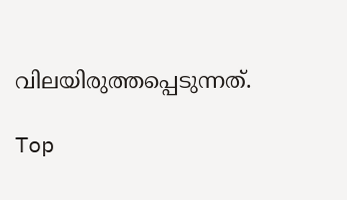വിലയിരുത്തപ്പെടുന്നത്.

Top